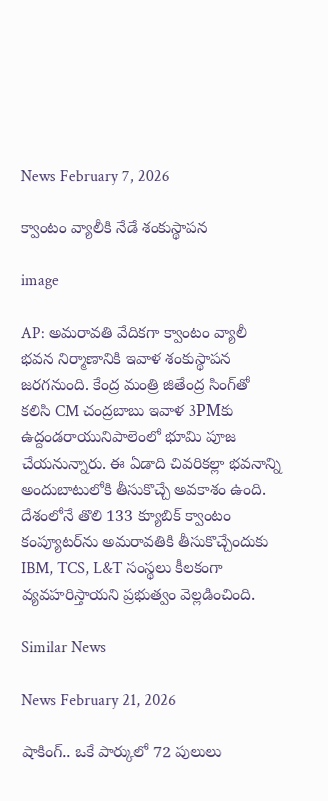News February 7, 2026

క్వాంటం వ్యాలీకి నేడే శంకుస్థాపన

image

AP: అమరావతి వేదికగా క్వాంటం వ్యాలీ భవన నిర్మాణానికి ఇవాళ శంకుస్థాపన జరగనుంది. కేంద్ర మంత్రి జితేంద్ర సింగ్‌తో కలిసి CM చంద్రబాబు ఇవాళ 3PMకు ఉద్దండరాయునిపాలెంలో భూమి పూజ చేయనున్నారు. ఈ ఏడాది చివరికల్లా భవనాన్ని అందుబాటులోకి తీసుకొచ్చే అవకాశం ఉంది. దేశంలోనే తొలి 133 క్యూబిక్ క్వాంటం కంప్యూటర్‌ను అమరావతికి తీసుకొచ్చేందుకు IBM, TCS, L&T సంస్థలు కీలకంగా వ్యవహరిస్తాయని ప్రభుత్వం వెల్లడించింది.

Similar News

News February 21, 2026

షాకింగ్.. ఒకే పార్కులో 72 పులులు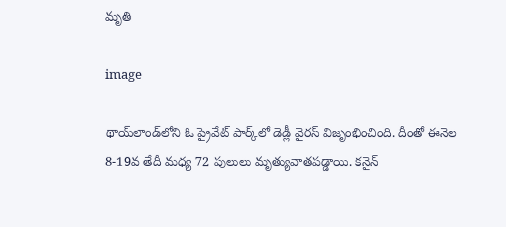మృతి

image

థాయ్‌లాండ్‌లోని ఓ ప్రైవేట్ పార్క్‌లో డెడ్లీ వైరస్ విజృంభించింది. దీంతో ఈనెల 8-19వ తేదీ మధ్య 72 పులులు మృత్యువాతపడ్డాయి. కనైన్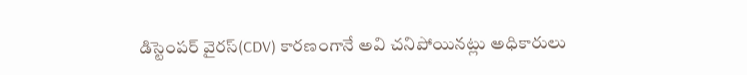డిస్టెంపర్ వైరస్(CDV) కారణంగానే అవి చనిపోయినట్లు అధికారులు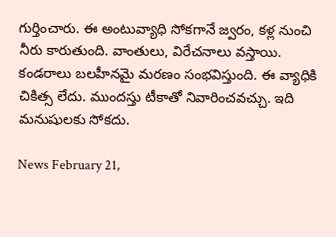గుర్తించారు. ఈ అంటువ్యాధి సోకగానే జ్వరం, కళ్ల నుంచి నీరు కారుతుంది. వాంతులు, విరేచనాలు వస్తాయి. కండరాలు బలహీనమై మరణం సంభవిస్తుంది. ఈ వ్యాధికి చికిత్స లేదు. ముందస్తు టీకాతో నివారించవచ్చు. ఇది మనుషులకు సోకదు.

News February 21,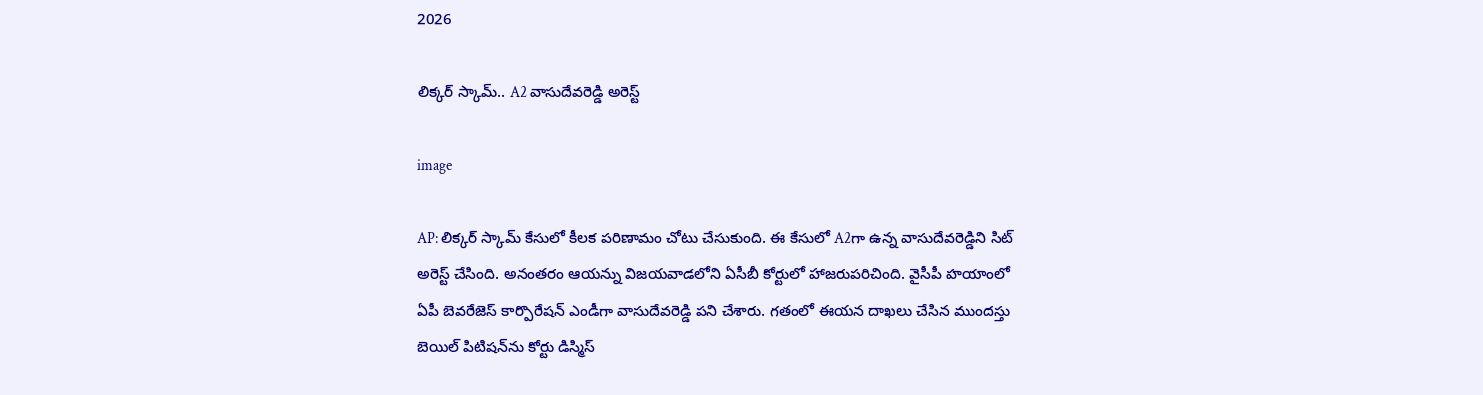2026

లిక్కర్ స్కామ్.. A2 వాసుదేవరెడ్డి అరెస్ట్

image

AP: లిక్కర్ స్కామ్ కేసులో కీలక పరిణామం చోటు చేసుకుంది. ఈ కేసులో A2గా ఉన్న వాసుదేవరెడ్డిని సిట్ అరెస్ట్ చేసింది. అనంతరం ఆయన్ను విజయవాడలోని ఏసీబీ కోర్టులో హాజరుపరిచింది. వైసీపీ హయాంలో ఏపీ బెవరేజెస్ కార్పొరేషన్ ఎండీగా వాసుదేవరెడ్డి పని చేశారు. గతంలో ఈయన దాఖలు చేసిన ముందస్తు బెయిల్ పిటిషన్‌ను కోర్టు డిస్మిస్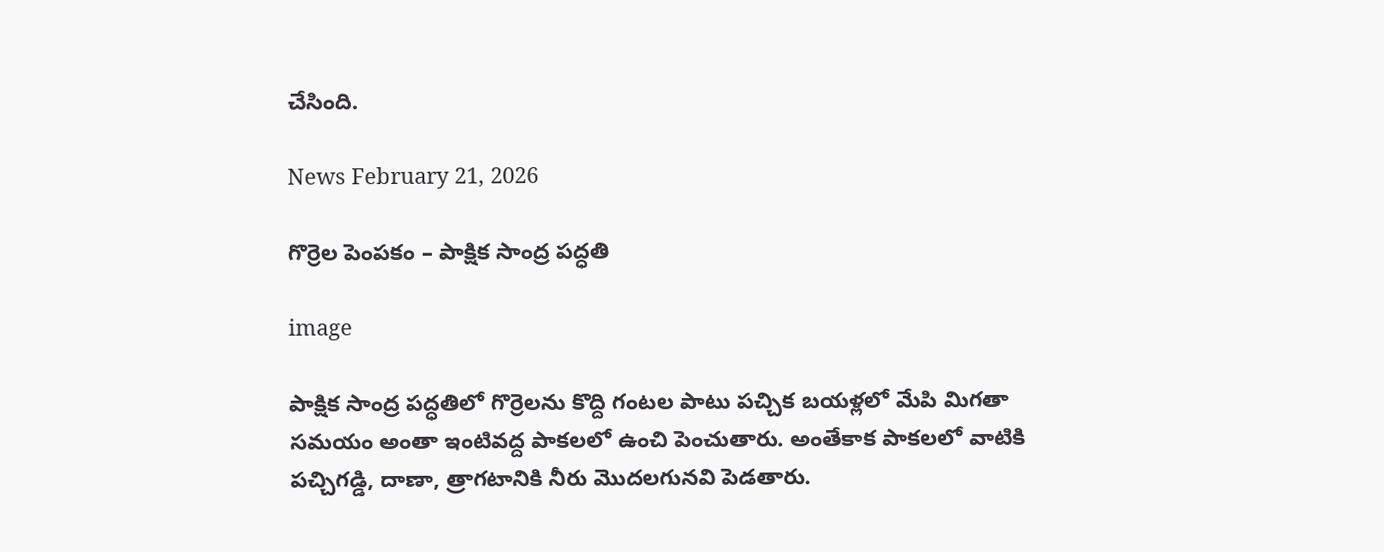చేసింది.

News February 21, 2026

గొర్రెల పెంపకం – పాక్షిక సాంద్ర పద్ధతి

image

పాక్షిక సాంద్ర పద్ధతిలో గొర్రెలను కొద్ది గంటల పాటు పచ్చిక బయళ్లలో మేపి మిగతా సమయం అంతా ఇంటివద్ద పాకలలో ఉంచి పెంచుతారు. అంతేకాక పాకలలో వాటికి పచ్చిగడ్డి, దాణా, త్రాగటానికి నీరు మొదలగునవి పెడతారు.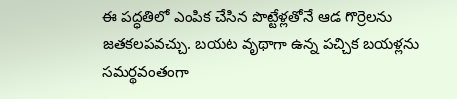ఈ పద్ధతిలో ఎంపిక చేసిన పొట్టేళ్లతోనే ఆడ గొర్రెలను జతకలపవచ్చు. బయట వృథాగా ఉన్న పచ్చిక బయళ్లను సమర్థవంతంగా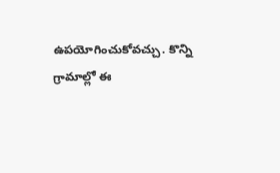ఉపయోగించుకోవచ్చు. కొన్ని గ్రామాల్లో ఈ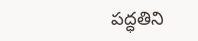పద్ధతిని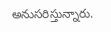అనుసరిస్తున్నారు.